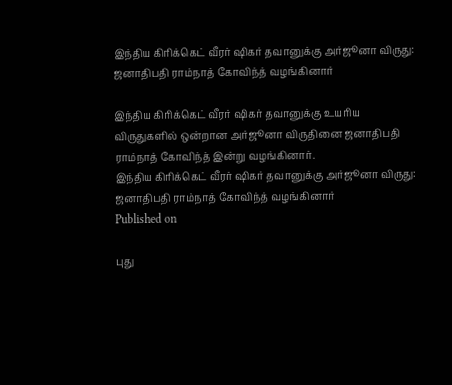இந்திய கிரிக்கெட் வீரர் ஷிகர் தவானுக்கு அர்ஜூனா விருது: ஜனாதிபதி ராம்நாத் கோவிந்த் வழங்கினார்

இந்திய கிரிக்கெட் வீரர் ஷிகர் தவானுக்கு உயரிய விருதுகளில் ஒன்றான அர்ஜூனா விருதினை ஜனாதிபதி ராம்நாத் கோவிந்த் இன்று வழங்கினார்.
இந்திய கிரிக்கெட் வீரர் ஷிகர் தவானுக்கு அர்ஜூனா விருது: ஜனாதிபதி ராம்நாத் கோவிந்த் வழங்கினார்
Published on

புது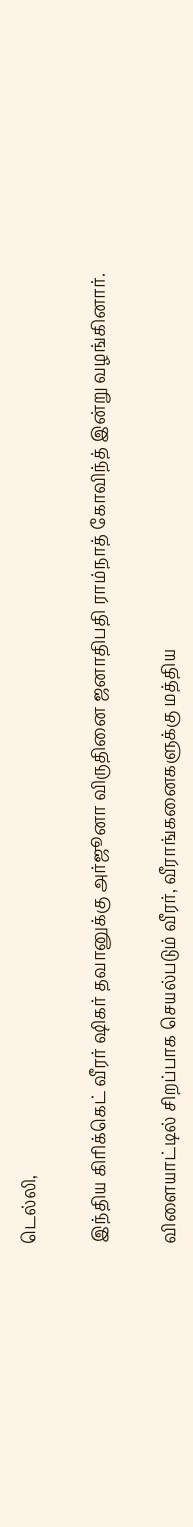டெல்லி,

இந்திய கிரிக்கெட் வீரர் ஷிகர் தவானுக்கு அர்ஜூனா விருதினை ஜனாதிபதி ராம்நாத் கோவிந்த் இன்று வழங்கினார்.

விளையாட்டில் சிறப்பாக செயல்படும் வீரர், வீராங்கனைகளுக்கு மத்திய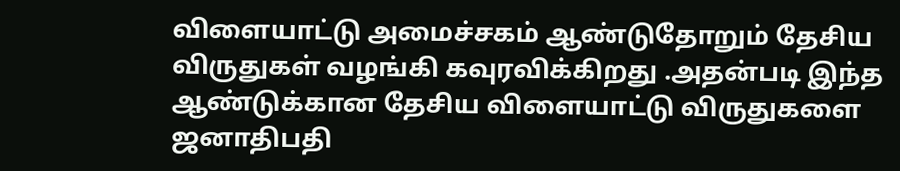விளையாட்டு அமைச்சகம் ஆண்டுதோறும் தேசிய விருதுகள் வழங்கி கவுரவிக்கிறது .அதன்படி இந்த ஆண்டுக்கான தேசிய விளையாட்டு விருதுகளை ஜனாதிபதி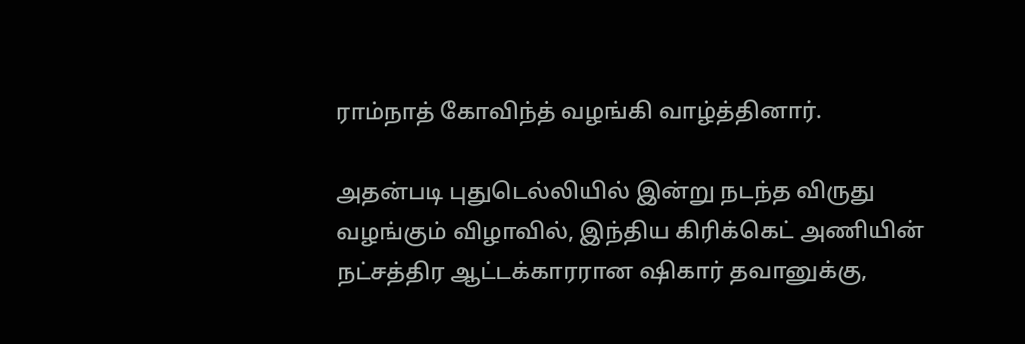ராம்நாத் கோவிந்த் வழங்கி வாழ்த்தினார்.

அதன்படி புதுடெல்லியில் இன்று நடந்த விருது வழங்கும் விழாவில், இந்திய கிரிக்கெட் அணியின் நட்சத்திர ஆட்டக்காரரான ஷிகார் தவானுக்கு,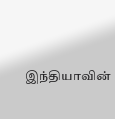இந்தியாவின்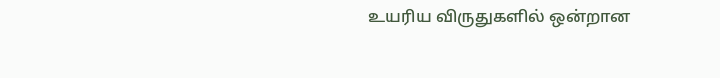உயரிய விருதுகளில் ஒன்றான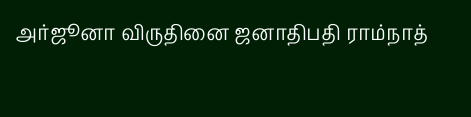அர்ஜூனா விருதினை ஜனாதிபதி ராம்நாத்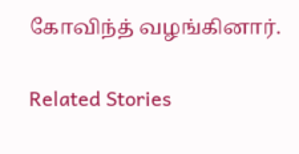கோவிந்த் வழங்கினார்.

Related Stories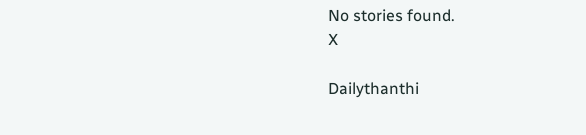No stories found.
X

Dailythanthi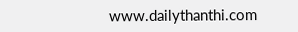www.dailythanthi.com